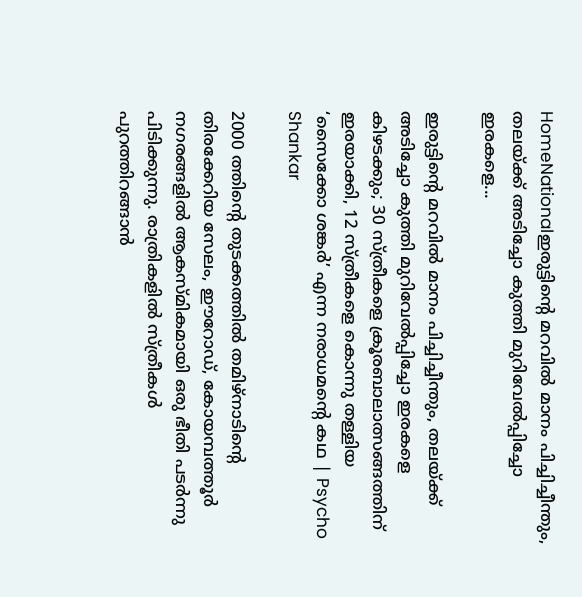HomeNationalഇരുട്ടിന്റെ മറവിൽ മാനം പിച്ചിച്ചീന്തും, തലയ്ക്ക് അടിച്ചോ കുത്തി മുറിവേൽപ്പിച്ചോ ഇരകളെ...

ഇരുട്ടിന്റെ മറവിൽ മാനം പിച്ചിച്ചീന്തും, തലയ്ക്ക് അടിച്ചോ കുത്തി മുറിവേൽപ്പിച്ചോ ഇരകളെ കിഴടക്കും; 30 സ്ത്രീകളെ ക്രൂരബാലാത്സങ്ങത്തിന് ഇരയാക്കി, 12 സ്ത്രീകളെ കൊന്നു തള്ളിയ ‘സൈക്കോ ശങ്കർ’ എന്ന നരാധമന്റെ കഥ | Psycho Shankar

2000 ത്തിന്റെ തുടക്കത്തിൽ തമിഴ്നാടിന്റെ തിരക്കേറിയ സേലം, ഈറോഡ്, കോയമ്പത്തൂർ നഗരങ്ങളിൽ ആകസ്മികമായി ഒരു ഭീതി പടർന്നു പിടിക്കുന്നു. രാത്രികളിൽ സ്ത്രീകൾ പുറത്തിറങ്ങാൻ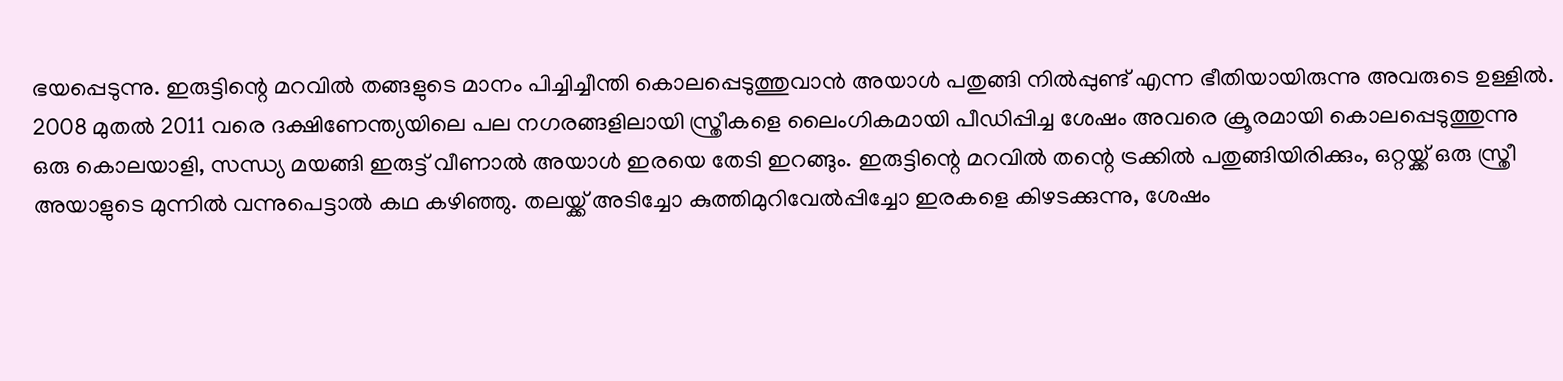ഭയപ്പെടുന്നു. ഇരുട്ടിന്റെ മറവിൽ തങ്ങളുടെ മാനം പിച്ചിച്ചീന്തി കൊലപ്പെടുത്തുവാൻ അയാൾ പതുങ്ങി നിൽപ്പുണ്ട് എന്ന ഭീതിയായിരുന്നു അവരുടെ ഉള്ളിൽ. 2008 മുതൽ 2011 വരെ ദക്ഷിണേന്ത്യയിലെ പല നഗരങ്ങളിലായി സ്ത്രീകളെ ലൈംഗികമായി പീഡിപ്പിച്ച ശേഷം അവരെ ക്രൂരമായി കൊലപ്പെടുത്തുന്നു ഒരു കൊലയാളി, സന്ധ്യ മയങ്ങി ഇരുട്ട് വീണാൽ അയാൾ ഇരയെ തേടി ഇറങ്ങും. ഇരുട്ടിന്റെ മറവിൽ തന്റെ ട്രക്കിൽ പതുങ്ങിയിരിക്കും, ഒറ്റയ്ക്ക് ഒരു സ്ത്രീ അയാളുടെ മുന്നിൽ വന്നുപെട്ടാൽ കഥ കഴിഞ്ഞു. തലയ്ക്ക് അടിച്ചോ കുത്തിമുറിവേൽപ്പിച്ചോ ഇരകളെ കിഴടക്കുന്നു, ശേഷം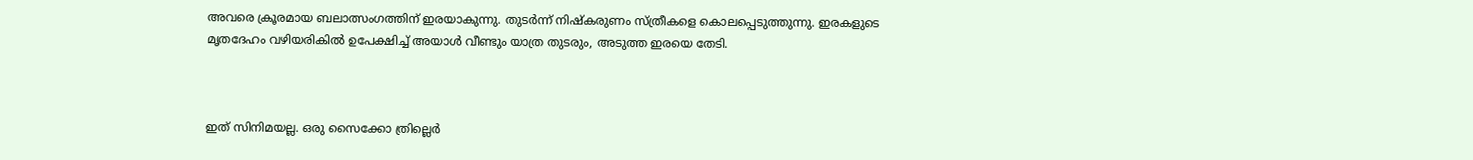അവരെ ക്രൂരമായ ബലാത്സംഗത്തിന് ഇരയാകുന്നു. തുടർന്ന് നിഷ്കരുണം സ്ത്രീകളെ കൊലപ്പെടുത്തുന്നു. ഇരകളുടെ മൃതദേഹം വഴിയരികിൽ ഉപേക്ഷിച്ച് അയാൾ വീണ്ടും യാത്ര തുടരും, അടുത്ത ഇരയെ തേടി.



ഇത് സിനിമയല്ല. ഒരു സൈക്കോ ത്രില്ലെർ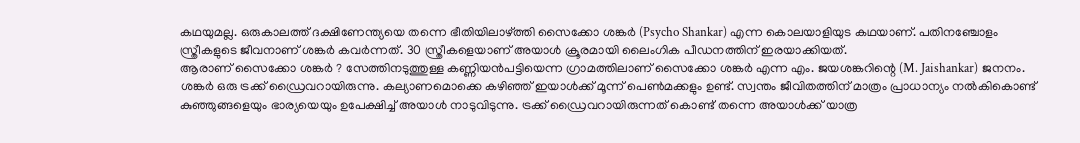കഥയുമല്ല. ഒരുകാലത്ത് ദക്ഷിണേന്ത്യയെ തന്നെ ഭീതിയിലാഴ്ത്തി സൈക്കോ ശങ്കർ (Psycho Shankar) എന്ന കൊലയാളിയുട കഥയാണ്. പതിനഞ്ചോളം സ്ത്രീകളുടെ ജീവനാണ് ശങ്കർ കവർന്നത്. 30 സ്ത്രീകളെയാണ് അയാൾ ക്രൂരമായി ലൈംഗിക പീഡനത്തിന് ഇരയാക്കിയത്.
ആരാണ് സൈക്കോ ശങ്കർ ? സേത്തിനടുത്തുള്ള കണ്ണിയൻപട്ടിയെന്ന ഗ്രാമത്തിലാണ് സൈക്കോ ശങ്കർ എന്ന എം. ജയശങ്കറിന്റെ (M. Jaishankar) ജനനം. ശങ്കർ ഒരു ട്രക്ക് ഡ്രൈവറായിരുന്നു. കല്യാണമൊക്കെ കഴിഞ്ഞ് ഇയാൾക്ക് മൂന്ന് പെൺമക്കളും ഉണ്ട്. സ്വന്തം ജീവിതത്തിന് മാത്രം പ്രാധാന്യം നൽകികൊണ്ട് കുഞ്ഞുങ്ങളെയും ഭാര്യയെയും ഉപേക്ഷിച്ച് അയാൾ നാടുവിടുന്നു. ട്രക്ക് ഡ്രൈവറായിരുന്നത് കൊണ്ട് തന്നെ അയാൾക്ക് യാത്ര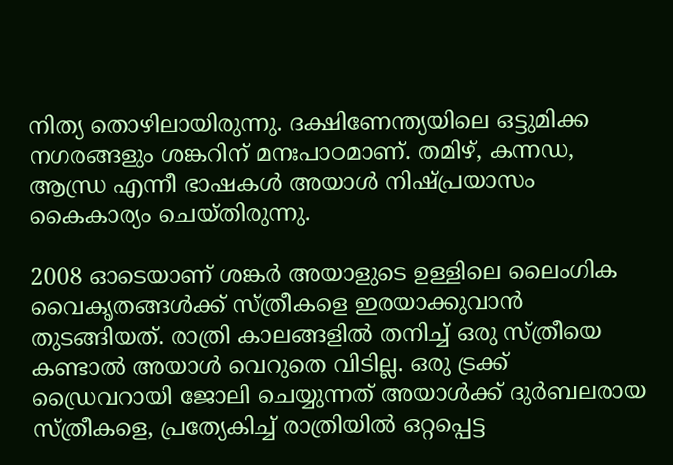നിത്യ തൊഴിലായിരുന്നു. ദക്ഷിണേന്ത്യയിലെ ഒട്ടുമിക്ക നഗരങ്ങളും ശങ്കറിന് മനഃപാഠമാണ്. തമിഴ്, കന്നഡ, ആന്ധ്ര എന്നീ ഭാഷകൾ അയാൾ നിഷ്പ്രയാസം കൈകാര്യം ചെയ്തിരുന്നു.

2008 ഓടെയാണ് ശങ്കർ അയാളുടെ ഉള്ളിലെ ലൈംഗിക വൈകൃതങ്ങൾക്ക് സ്ത്രീകളെ ഇരയാക്കുവാൻ തുടങ്ങിയത്. രാത്രി കാലങ്ങളിൽ തനിച്ച് ഒരു സ്ത്രീയെ കണ്ടാൽ അയാൾ വെറുതെ വിടില്ല. ഒരു ട്രക്ക് ഡ്രൈവറായി ജോലി ചെയ്യുന്നത് അയാൾക്ക് ദുർബലരായ സ്ത്രീകളെ, പ്രത്യേകിച്ച് രാത്രിയിൽ ഒറ്റപ്പെട്ട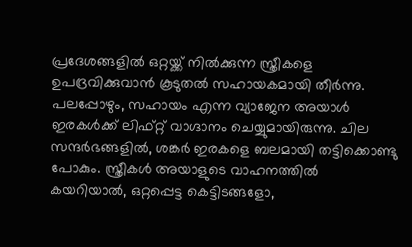പ്രദേശങ്ങളിൽ ഒറ്റയ്ക്ക് നിൽക്കുന്ന സ്ത്രീകളെ ഉപദ്രവിക്കുവാൻ കൂടുതൽ സഹായകമായി തീർന്നു. പലപ്പോഴും, സഹായം എന്ന വ്യാജേന അയാൾ ഇരകൾക്ക് ലിഫ്റ്റ് വാഗ്ദാനം ചെയ്യുമായിരുന്നു. ചില സന്ദർഭങ്ങളിൽ, ശങ്കർ ഇരകളെ ബലമായി തട്ടിക്കൊണ്ടു പോകും. സ്ത്രീകൾ അയാളുടെ വാഹനത്തിൽ കയറിയാൽ, ഒറ്റപ്പെട്ട കെട്ടിടങ്ങളോ,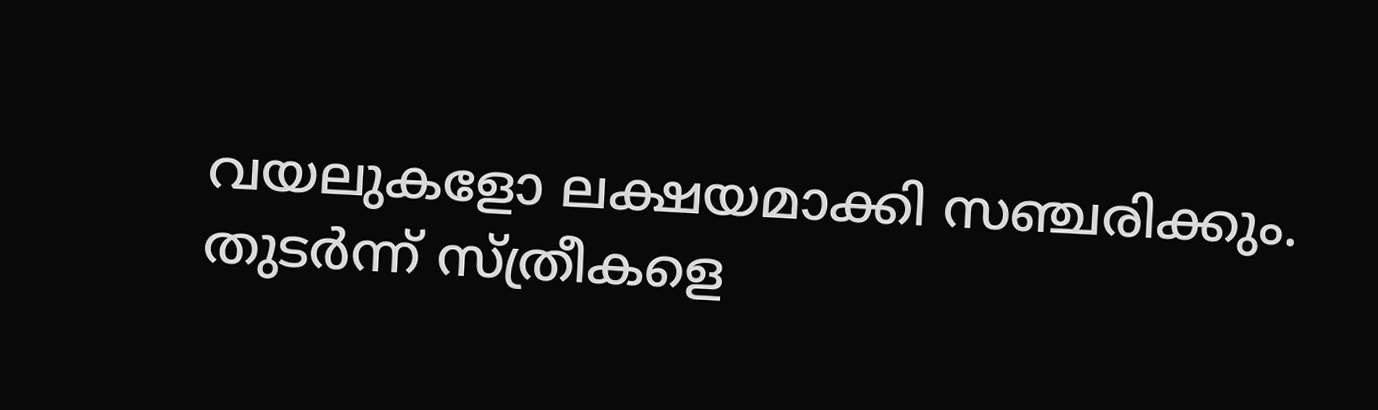വയലുകളോ ലക്ഷയമാക്കി സഞ്ചരിക്കും. തുടർന്ന് സ്ത്രീകളെ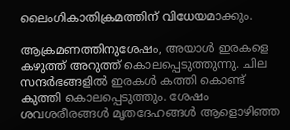ലൈംഗികാതിക്രമത്തിന് വിധേയമാക്കും.

ആക്രമണത്തിനുശേഷം, അയാൾ ഇരകളെ കഴുത്ത് അറുത്ത് കൊലപ്പെടുത്തുന്നു. ചില സന്ദർഭങ്ങളിൽ ഇരകൾ കത്തി കൊണ്ട് കുത്തി കൊലപ്പെടുത്തും. ശേഷം ശവശരീരങ്ങൾ മൃതദേഹങ്ങൾ ആളൊഴിഞ്ഞ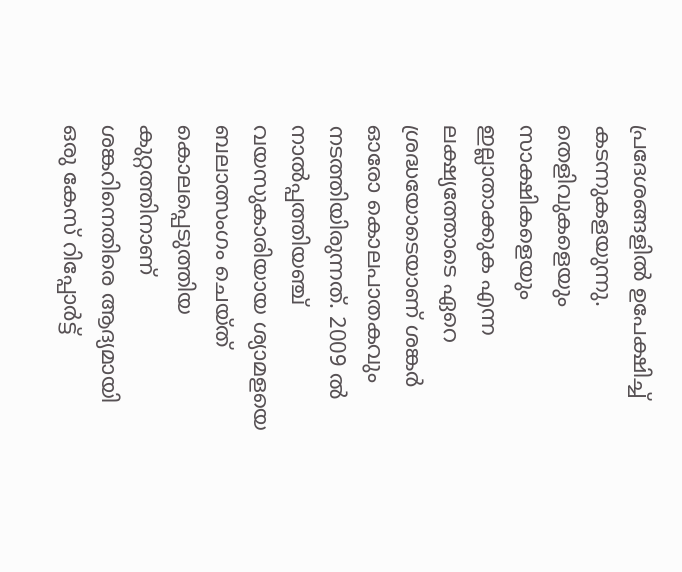പ്രദേശങ്ങളിൽ ഉപേക്ഷിച്ച് കടന്നുകളയുന്നു. തെളിവുകളെയും സാക്ഷികളെയും ഇല്ലാതാക്കുക എന്ന ലക്ഷ്യത്തോടെ ഏറെ ശ്രദ്ധയോടെയാണ് ശങ്കർ ഓരോ കൊലപാതകവും നടത്തിയിരുന്നത്. 2009 ൽ നാൽപ്പത്തിയഞ്ച് വയസുകാരിയായ ശ്യാമളയെ ബലാത്സംഗം ചെയ്ത് കൊലപ്പെടുത്തിയ കുറ്റത്തിനാണ് ശങ്കറിനെതിരെ ആദ്യമായി ഒരു കേസ് റിപ്പോർട്ട്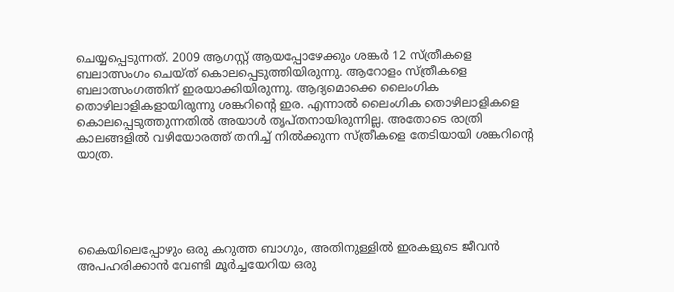ചെയ്യപ്പെടുന്നത്. 2009 ആഗസ്റ്റ് ആയപ്പോഴേക്കും ശങ്കർ 12 സ്ത്രീകളെ ബലാത്സംഗം ചെയ്ത് കൊലപ്പെടുത്തിയിരുന്നു. ആറോളം സ്ത്രീകളെ ബലാത്സംഗത്തിന് ഇരയാക്കിയിരുന്നു. ആദ്യമൊക്കെ ലൈംഗിക തൊഴിലാളികളായിരുന്നു ശങ്കറിന്റെ ഇര. എന്നാൽ ലൈംഗിക തൊഴിലാളികളെ കൊലപ്പെടുത്തുന്നതിൽ അയാൾ തൃപ്തനായിരുന്നില്ല. അതോടെ രാത്രി കാലങ്ങളിൽ വഴിയോരത്ത് തനിച്ച് നിൽക്കുന്ന സ്ത്രീകളെ തേടിയായി ശങ്കറിന്റെ യാത്ര.





കൈയിലെപ്പോഴും ഒരു കറുത്ത ബാഗും, അതിനുള്ളിൽ ഇരകളുടെ ജീവൻ അപഹരിക്കാൻ വേണ്ടി മൂർച്ചയേറിയ ഒരു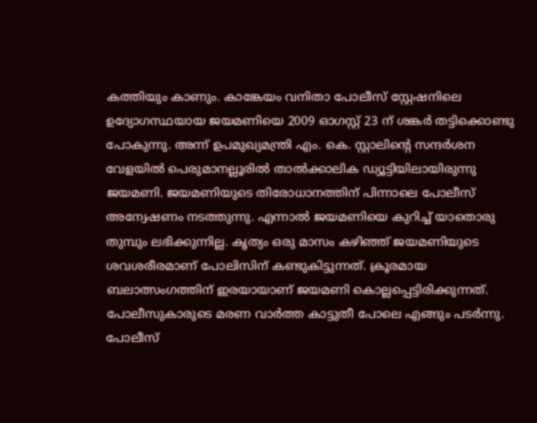കത്തിയും കാണും. കാങ്കേയം വനിതാ പോലീസ് സ്റ്റേഷനിലെ ഉദ്യോഗസ്ഥയായ ജയമണിയെ 2009 ഓഗസ്റ്റ് 23 ന് ശങ്കർ തട്ടിക്കൊണ്ടു പോകുന്നു. അന്ന് ഉപമുഖ്യമന്ത്രി എം. കെ. സ്റ്റാലിന്റെ സന്ദർശന വേളയിൽ പെരുമാനല്ലൂരിൽ താൽക്കാലിക ഡ്യൂട്ടിയിലായിരുന്നു ജയമണി. ജയമണിയുടെ തിരോധാനത്തിന് പിന്നാലെ പോലീസ് അന്വേഷണം നടത്തുന്നു. എന്നാൽ ജയമണിയെ കുറിച്ച് യാതൊരു തുമ്പും ലഭിക്കുന്നില്ല. കൃത്യം ഒരു മാസം കഴിഞ്ഞ് ജയമണിയുടെ ശവശരീരമാണ് പോലിസിന് കണ്ടുകിട്ടുന്നത്. ക്രൂരമായ ബലാത്സംഗത്തിന് ഇരയായാണ് ജയമണി കൊല്ലപ്പെട്ടിരിക്കുന്നത്. പോലീസുകാരുടെ മരണ വാർത്ത കാട്ടുതീ പോലെ എങ്ങും പടർന്നു. പോലീസ്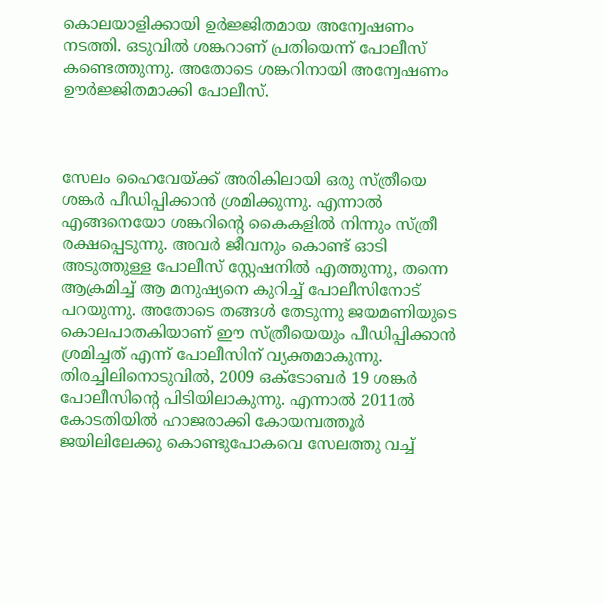കൊലയാളിക്കായി ഉർജ്ജിതമായ അന്വേഷണം നടത്തി. ഒടുവിൽ ശങ്കറാണ് പ്രതിയെന്ന് പോലീസ് കണ്ടെത്തുന്നു. അതോടെ ശങ്കറിനായി അന്വേഷണം ഊർജ്ജിതമാക്കി പോലീസ്.



സേലം ഹൈവേയ്ക്ക് അരികിലായി ഒരു സ്ത്രീയെ ശങ്കർ പീഡിപ്പിക്കാൻ ശ്രമിക്കുന്നു. എന്നാൽ എങ്ങനെയോ ശങ്കറിന്റെ കൈകളിൽ നിന്നും സ്ത്രീ രക്ഷപ്പെടുന്നു. അവർ ജീവനും കൊണ്ട് ഓടി അടുത്തുള്ള പോലീസ് സ്റ്റേഷനിൽ എത്തുന്നു, തന്നെ ആക്രമിച്ച് ആ മനുഷ്യനെ കുറിച്ച് പോലീസിനോട് പറയുന്നു. അതോടെ തങ്ങൾ തേടുന്നു ജയമണിയുടെ കൊലപാതകിയാണ് ഈ സ്ത്രീയെയും പീഡിപ്പിക്കാൻ ശ്രമിച്ചത് എന്ന് പോലീസിന് വ്യക്തമാകുന്നു. തിരച്ചിലിനൊടുവിൽ, 2009 ഒക്ടോബർ 19 ശങ്കർ പോലീസിന്റെ പിടിയിലാകുന്നു. എന്നാൽ 2011ൽ കോടതിയിൽ ഹാജരാക്കി കോയമ്പത്തൂർ ജയിലിലേക്കു കൊണ്ടുപോകവെ സേലത്തു വച്ച്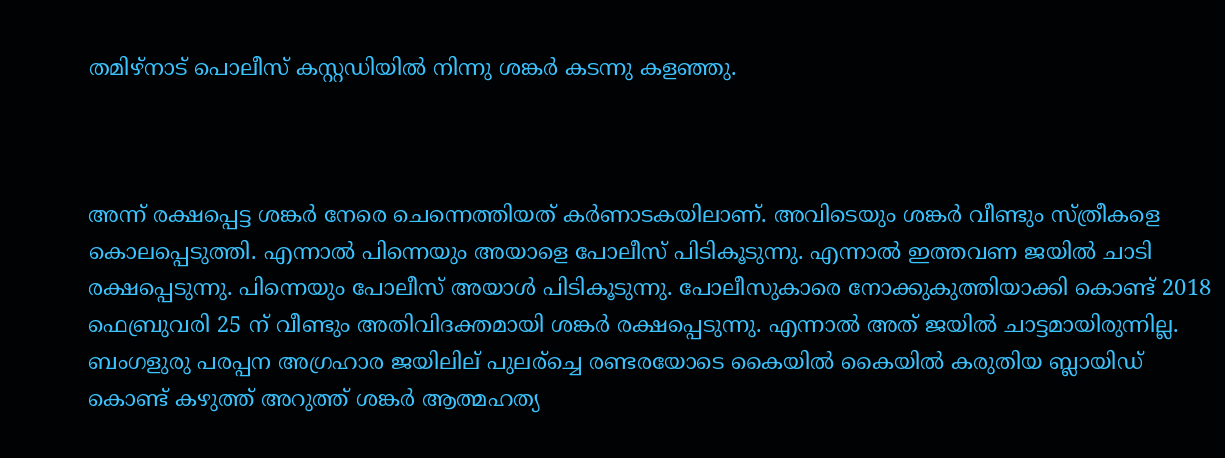തമിഴ്നാട് പൊലീസ് കസ്റ്റഡിയിൽ നിന്നു ശങ്കർ കടന്നു കളഞ്ഞു.



അന്ന് രക്ഷപ്പെട്ട ശങ്കർ നേരെ ചെന്നെത്തിയത് കർണാടകയിലാണ്. അവിടെയും ശങ്കർ വീണ്ടും സ്ത്രീകളെ കൊലപ്പെടുത്തി. എന്നാൽ പിന്നെയും അയാളെ പോലീസ് പിടികൂടുന്നു. എന്നാൽ ഇത്തവണ ജയിൽ ചാടി രക്ഷപ്പെടുന്നു. പിന്നെയും പോലീസ് അയാൾ പിടികൂടുന്നു. പോലീസുകാരെ നോക്കുകുത്തിയാക്കി കൊണ്ട് 2018 ഫെബ്രുവരി 25 ന് വീണ്ടും അതിവിദക്തമായി ശങ്കർ രക്ഷപ്പെടുന്നു. എന്നാൽ അത് ജയിൽ ചാട്ടമായിരുന്നില്ല. ബംഗളുരു പരപ്പന അഗ്രഹാര ജയിലില് പുലര്ച്ചെ രണ്ടരയോടെ കൈയിൽ കൈയിൽ കരുതിയ ബ്ലായിഡ് കൊണ്ട് കഴുത്ത് അറുത്ത് ശങ്കർ ആത്മഹത്യ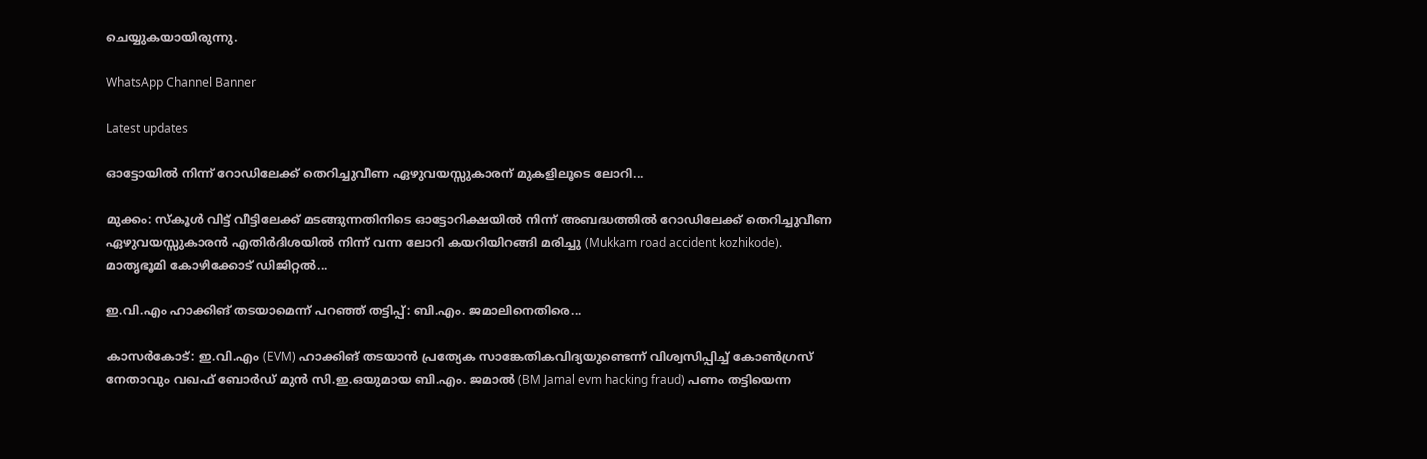ചെയ്യുകയായിരുന്നു.

WhatsApp Channel Banner

Latest updates

ഓട്ടോയിൽ നിന്ന് റോഡിലേക്ക് തെറിച്ചുവീണ ഏഴുവയസ്സുകാരന് മുകളിലൂടെ ലോറി...

മുക്കം: സ്കൂൾ വിട്ട് വീട്ടിലേക്ക് മടങ്ങുന്നതിനിടെ ഓട്ടോറിക്ഷയിൽ നിന്ന് അബദ്ധത്തിൽ റോഡിലേക്ക് തെറിച്ചുവീണ ഏഴുവയസ്സുകാരൻ എതിർദിശയിൽ നിന്ന് വന്ന ലോറി കയറിയിറങ്ങി മരിച്ചു (Mukkam road accident kozhikode). മാതൃഭൂമി കോഴിക്കോട് ഡിജിറ്റൽ...

ഇ.വി.എം ഹാക്കിങ് തടയാമെന്ന് പറഞ്ഞ് തട്ടിപ്പ്: ബി.എം. ജമാലിനെതിരെ...

കാസർകോട്: ഇ.വി.എം (EVM) ഹാക്കിങ് തടയാൻ പ്രത്യേക സാങ്കേതികവിദ്യയുണ്ടെന്ന് വിശ്വസിപ്പിച്ച് കോൺഗ്രസ് നേതാവും വഖഫ് ബോർഡ് മുൻ സി.ഇ.ഒയുമായ ബി.എം. ജമാൽ (BM Jamal evm hacking fraud) പണം തട്ടിയെന്ന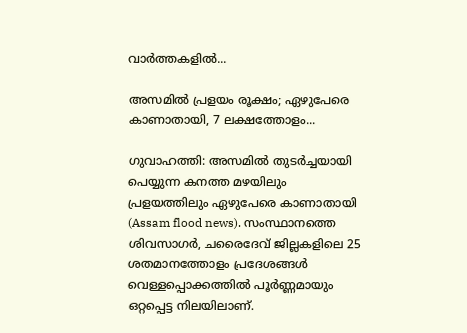വാർത്തകളിൽ...

അസമിൽ പ്രളയം രൂക്ഷം; ഏഴുപേരെ കാണാതായി, 7 ലക്ഷത്തോളം...

ഗുവാഹത്തി: അസമിൽ തുടർച്ചയായി പെയ്യുന്ന കനത്ത മഴയിലും പ്രളയത്തിലും ഏഴുപേരെ കാണാതായി (Assam flood news). സംസ്ഥാനത്തെ ശിവസാഗർ, ചരൈദേവ് ജില്ലകളിലെ 25 ശതമാനത്തോളം പ്രദേശങ്ങൾ വെള്ളപ്പൊക്കത്തിൽ പൂർണ്ണമായും ഒറ്റപ്പെട്ട നിലയിലാണ്.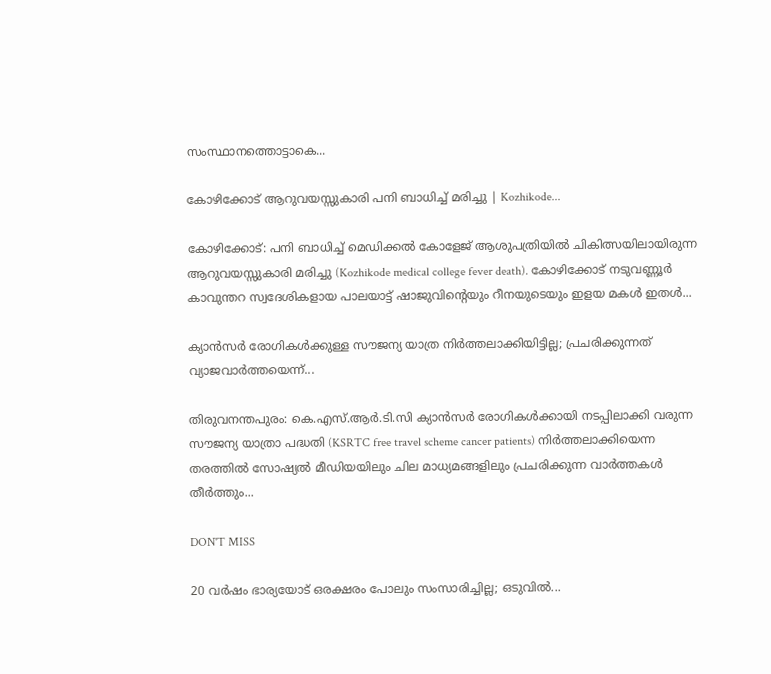സംസ്ഥാനത്തൊട്ടാകെ...

കോഴിക്കോട് ആറുവയസ്സുകാരി പനി ബാധിച്ച് മരിച്ചു | Kozhikode...

കോഴിക്കോട്: പനി ബാധിച്ച് മെഡിക്കൽ കോളേജ് ആശുപത്രിയിൽ ചികിത്സയിലായിരുന്ന ആറുവയസ്സുകാരി മരിച്ചു (Kozhikode medical college fever death). കോഴിക്കോട് നടുവണ്ണൂര്‍ കാവുന്തറ സ്വദേശികളായ പാലയാട്ട് ഷാജുവിന്റെയും റീനയുടെയും ഇളയ മകൾ ഇതൾ...

ക്യാൻസർ രോഗികൾക്കുള്ള സൗജന്യ യാത്ര നിർത്തലാക്കിയിട്ടില്ല; പ്രചരിക്കുന്നത് വ്യാജവാർത്തയെന്ന്...

തിരുവനന്തപുരം: കെ.എസ്.ആർ.ടി.സി ക്യാൻസർ രോഗികൾക്കായി നടപ്പിലാക്കി വരുന്ന സൗജന്യ യാത്രാ പദ്ധതി (KSRTC free travel scheme cancer patients) നിർത്തലാക്കിയെന്ന തരത്തിൽ സോഷ്യൽ മീഡിയയിലും ചില മാധ്യമങ്ങളിലും പ്രചരിക്കുന്ന വാർത്തകൾ തീർത്തും...

DON'T MISS

20 വർഷം ഭാര്യയോട് ഒരക്ഷരം പോലും സംസാരിച്ചില്ല; ഒടുവിൽ...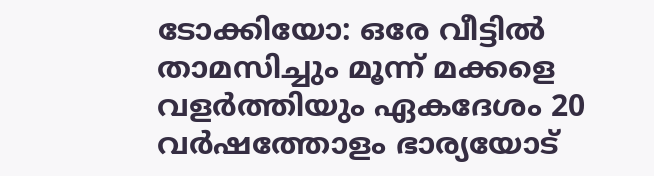ടോക്കിയോ: ഒരേ വീട്ടിൽ താമസിച്ചും മൂന്ന് മക്കളെ വളർത്തിയും ഏകദേശം 20 വർഷത്തോളം ഭാര്യയോട്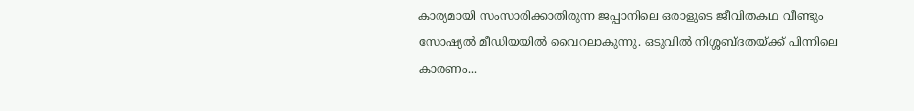കാര്യമായി സംസാരിക്കാതിരുന്ന ജപ്പാനിലെ ഒരാളുടെ ജീവിതകഥ വീണ്ടും സോഷ്യൽ മീഡിയയിൽ വൈറലാകുന്നു. ഒടുവിൽ നിശ്ശബ്ദതയ്ക്ക് പിന്നിലെ കാരണം...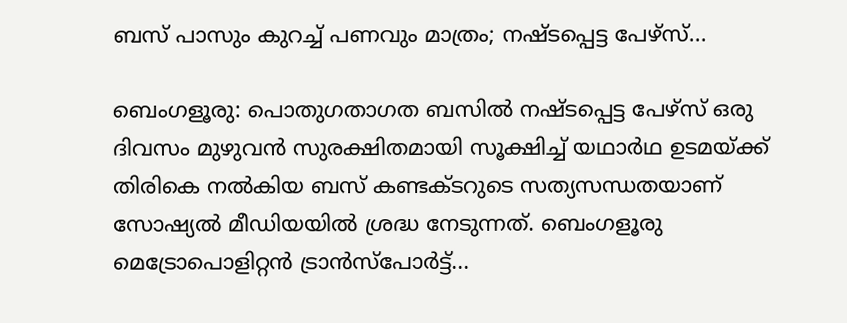ബസ് പാസും കുറച്ച് പണവും മാത്രം; നഷ്ടപ്പെട്ട പേഴ്സ്...

ബെംഗളൂരു: പൊതുഗതാഗത ബസിൽ നഷ്ടപ്പെട്ട പേഴ്സ് ഒരു ദിവസം മുഴുവൻ സുരക്ഷിതമായി സൂക്ഷിച്ച് യഥാർഥ ഉടമയ്ക്ക് തിരികെ നൽകിയ ബസ് കണ്ടക്ടറുടെ സത്യസന്ധതയാണ് സോഷ്യൽ മീഡിയയിൽ ശ്രദ്ധ നേടുന്നത്. ബെംഗളൂരു മെട്രോപൊളിറ്റൻ ട്രാൻസ്‌പോർട്ട്...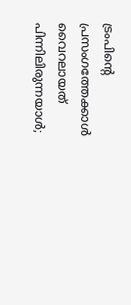ട്രംപിന്റെ പ്രസംഗത്തേക്കാൾ വൈറലായത് പിന്നിലിരുന്നയാൾ;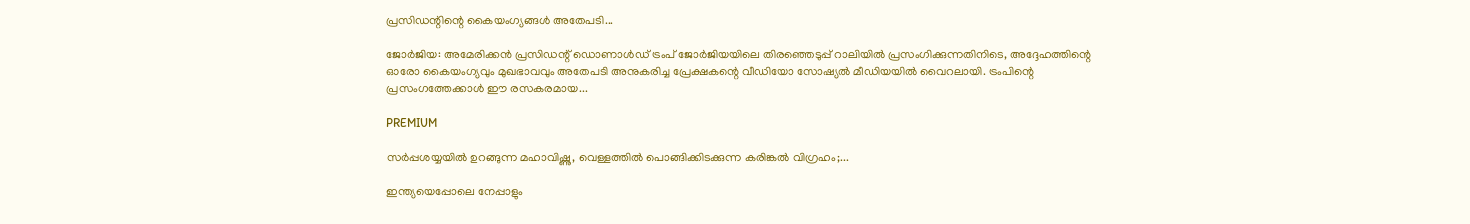പ്രസിഡന്റിന്റെ കൈയംഗ്യങ്ങൾ അതേപടി...

ജോർജിയ: അമേരിക്കൻ പ്രസിഡന്റ് ഡൊണാൾഡ് ട്രംപ് ജോർജിയയിലെ തിരഞ്ഞെടുപ്പ് റാലിയിൽ പ്രസംഗിക്കുന്നതിനിടെ, അദ്ദേഹത്തിന്റെ ഓരോ കൈയംഗ്യവും മുഖഭാവവും അതേപടി അനുകരിച്ച പ്രേക്ഷകന്റെ വീഡിയോ സോഷ്യൽ മീഡിയയിൽ വൈറലായി. ട്രംപിന്റെ പ്രസംഗത്തേക്കാൾ ഈ രസകരമായ...

PREMIUM

സർപ്പശയ്യയിൽ ഉറങ്ങുന്ന മഹാവിഷ്ണു, വെള്ളത്തില്‍ പൊങ്ങിക്കിടക്കുന്ന കരിങ്കല്‍ വിഗ്രഹം;...

ഇന്ത്യയെപ്പോലെ നേപ്പാളും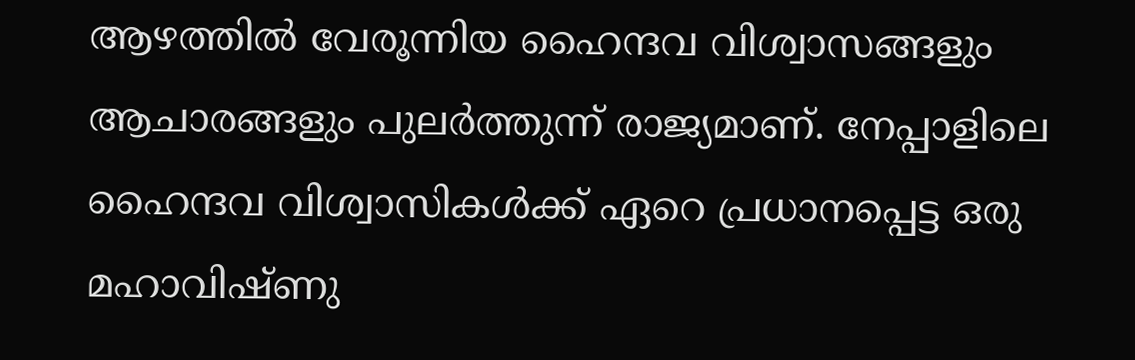ആഴത്തിൽ വേരൂന്നിയ ഹൈന്ദവ വിശ്വാസങ്ങളും ആചാരങ്ങളും പുലർത്തുന്ന് രാജ്യമാണ്. നേപ്പാളിലെ ഹൈന്ദവ വിശ്വാസികൾക്ക് ഏറെ പ്രധാനപ്പെട്ട ഒരു മഹാവിഷ്ണു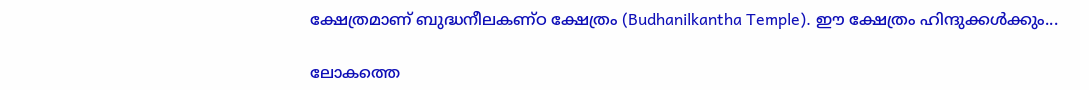ക്ഷേത്രമാണ് ബുദ്ധനീലകണ്ഠ ക്ഷേത്രം (Budhanilkantha Temple). ഈ ക്ഷേത്രം ഹിന്ദുക്കൾക്കും...

ലോകത്തെ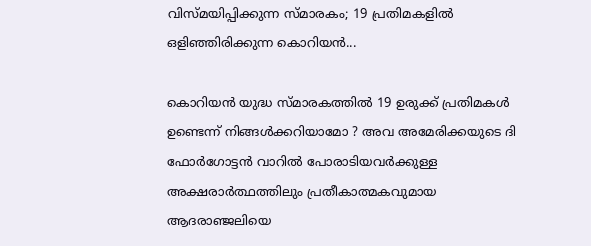വിസ്മയിപ്പിക്കുന്ന സ്മാരകം; 19 പ്രതിമകളിൽ ഒളിഞ്ഞിരിക്കുന്ന കൊറിയൻ...

കൊറിയൻ യുദ്ധ സ്മാരകത്തിൽ 19 ഉരുക്ക് പ്രതിമകൾ ഉണ്ടെന്ന് നിങ്ങൾക്കറിയാമോ ? അവ അമേരിക്കയുടെ ദി ഫോർഗോട്ടൻ വാറിൽ പോരാടിയവർക്കുള്ള അക്ഷരാർത്ഥത്തിലും പ്രതീകാത്മകവുമായ ആദരാഞ്ജലിയെ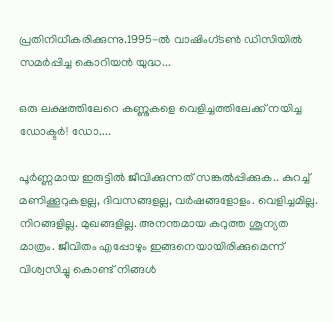പ്രതിനിധീകരിക്കുന്നു.1995-ൽ വാഷിംഗ്ടൺ ഡിസിയിൽ സമർപ്പിച്ച കൊറിയൻ യുദ്ധ...

ഒരു ലക്ഷത്തിലേറെ കണ്ണുകളെ വെളിച്ചത്തിലേക്ക് നയിച്ച ഡോക്ടർ! ഡോ....

പൂർണ്ണമായ ഇരുട്ടിൽ ജീവിക്കുന്നത് സങ്കൽപ്പിക്കുക.. കുറച്ച് മണിക്കൂറുകളല്ല, ദിവസങ്ങളല്ല, വർഷങ്ങളോളം. വെളിച്ചമില്ല. നിറങ്ങളില്ല. മുഖങ്ങളില്ല. അനന്തമായ കറുത്ത ശൂന്യത മാത്രം. ജീവിതം എപ്പോഴും ഇങ്ങനെയായിരിക്കുമെന്ന് വിശ്വസിച്ചു കൊണ്ട് നിങ്ങൾ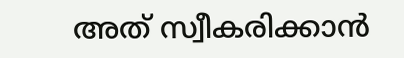അത് സ്വീകരിക്കാൻ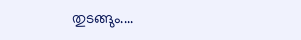തുടങ്ങും....